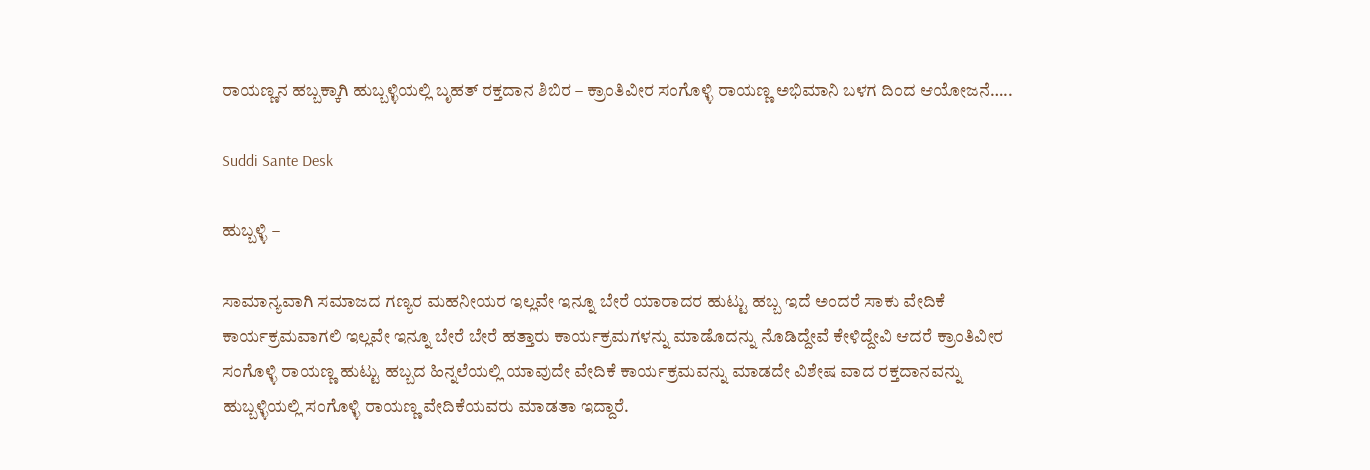ರಾಯಣ್ಣನ ಹಬ್ಬಕ್ಕಾಗಿ ಹುಬ್ಬಳ್ಳಿಯಲ್ಲಿ ಬೃಹತ್ ರಕ್ತದಾನ ಶಿಬಿರ – ಕ್ರಾಂತಿವೀರ ಸಂಗೊಳ್ಳಿ ರಾಯಣ್ಣ ಅಭಿಮಾನಿ ಬಳಗ ದಿಂದ ಆಯೋಜನೆ…..

Suddi Sante Desk

ಹುಬ್ಬಳ್ಳಿ –

ಸಾಮಾನ್ಯವಾಗಿ ಸಮಾಜದ ಗಣ್ಯರ ಮಹನೀಯರ ಇಲ್ಲವೇ ಇನ್ನೂ ಬೇರೆ ಯಾರಾದರ ಹುಟ್ಟು ಹಬ್ಬ ಇದೆ ಅಂದರೆ ಸಾಕು ವೇದಿಕೆ ಕಾರ್ಯಕ್ರಮವಾಗಲಿ ಇಲ್ಲವೇ ಇನ್ನೂ ಬೇರೆ ಬೇರೆ ಹತ್ತಾರು ಕಾರ್ಯಕ್ರಮಗಳನ್ನು ಮಾಡೊದನ್ನು ನೊಡಿದ್ದೇವೆ ಕೇಳಿದ್ದೇವಿ ಆದರೆ ಕ್ರಾಂತಿವೀರ ಸಂಗೊಳ್ಳಿ ರಾಯಣ್ಣ ಹುಟ್ಟು ಹಬ್ಬದ ಹಿನ್ನಲೆಯಲ್ಲಿ ಯಾವುದೇ ವೇದಿಕೆ ಕಾರ್ಯಕ್ರಮವನ್ನು ಮಾಡದೇ ವಿಶೇಷ ವಾದ ರಕ್ತದಾನವನ್ನು ಹುಬ್ಬಳ್ಳಿಯಲ್ಲಿ ಸಂಗೊಳ್ಳಿ ರಾಯಣ್ಣ ವೇದಿಕೆಯವರು ಮಾಡತಾ ಇದ್ದಾರೆ.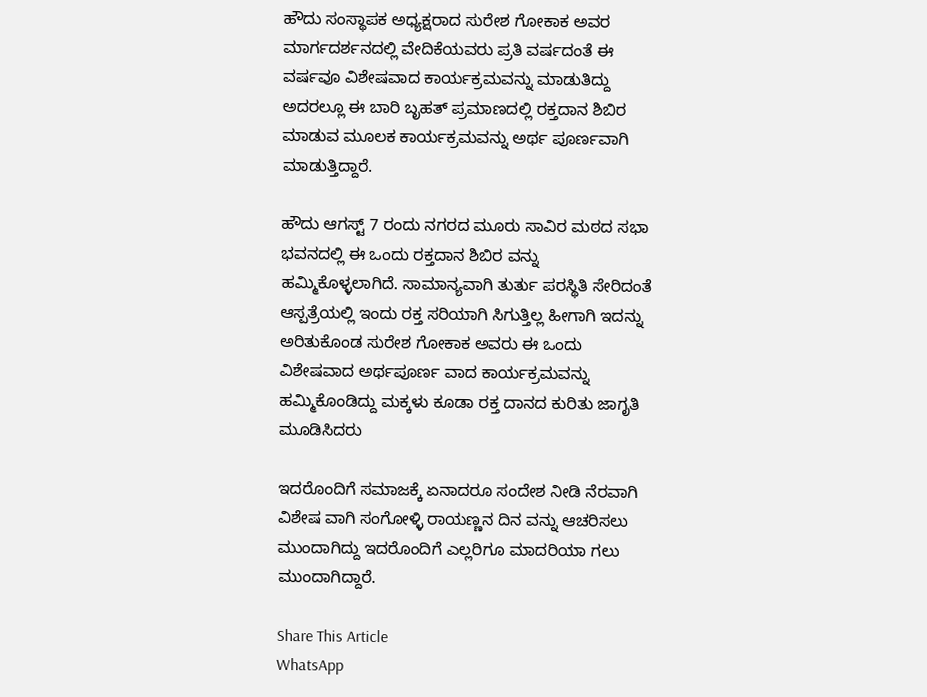ಹೌದು ಸಂಸ್ಥಾಪಕ ಅಧ್ಯಕ್ಷರಾದ ಸುರೇಶ ಗೋಕಾಕ ಅವರ ಮಾರ್ಗದರ್ಶನದಲ್ಲಿ ವೇದಿಕೆಯವರು ಪ್ರತಿ ವರ್ಷದಂತೆ ಈ ವರ್ಷವೂ ವಿಶೇಷವಾದ ಕಾರ್ಯಕ್ರಮವನ್ನು ಮಾಡುತಿದ್ದು ಅದರಲ್ಲೂ ಈ ಬಾರಿ ಬೃಹತ್ ಪ್ರಮಾಣದಲ್ಲಿ ರಕ್ತದಾನ ಶಿಬಿರ ಮಾಡುವ ಮೂಲಕ ಕಾರ್ಯಕ್ರಮವನ್ನು ಅರ್ಥ ಪೂರ್ಣವಾಗಿ ಮಾಡುತ್ತಿದ್ದಾರೆ.

ಹೌದು ಆಗಸ್ಟ್ 7 ರಂದು ನಗರದ ಮೂರು ಸಾವಿರ ಮಠದ ಸಭಾ ಭವನದಲ್ಲಿ ಈ ಒಂದು ರಕ್ತದಾನ ಶಿಬಿರ ವನ್ನು ಹಮ್ಮಿಕೊಳ್ಳಲಾಗಿದೆ. ಸಾಮಾನ್ಯವಾಗಿ ತುರ್ತು ಪರಸ್ಥಿತಿ ಸೇರಿದಂತೆ ಆಸ್ಪತ್ರೆಯಲ್ಲಿ ಇಂದು ರಕ್ತ ಸರಿಯಾಗಿ ಸಿಗುತ್ತಿಲ್ಲ ಹೀಗಾಗಿ ಇದನ್ನು ಅರಿತುಕೊಂಡ ಸುರೇಶ ಗೋಕಾಕ ಅವರು ಈ ಒಂದು ವಿಶೇಷವಾದ ಅರ್ಥಪೂರ್ಣ ವಾದ ಕಾರ್ಯಕ್ರಮವನ್ನು ಹಮ್ಮಿಕೊಂಡಿದ್ದು ಮಕ್ಕಳು ಕೂಡಾ ರಕ್ತ ದಾನದ ಕುರಿತು ಜಾಗೃತಿ ಮೂಡಿಸಿದರು

ಇದರೊಂದಿಗೆ ಸಮಾಜಕ್ಕೆ ಏನಾದರೂ ಸಂದೇಶ ನೀಡಿ ನೆರವಾಗಿ ವಿಶೇಷ ವಾಗಿ ಸಂಗೋಳ್ಳಿ ರಾಯಣ್ಣನ ದಿನ ವನ್ನು ಆಚರಿಸಲು ಮುಂದಾಗಿದ್ದು ಇದರೊಂದಿಗೆ ಎಲ್ಲರಿಗೂ ಮಾದರಿಯಾ ಗಲು ಮುಂದಾಗಿದ್ದಾರೆ.

Share This Article
WhatsApp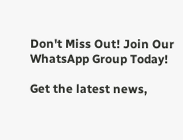Don't Miss Out! Join Our WhatsApp Group Today!

Get the latest news,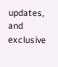updates, and exclusive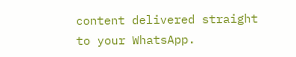content delivered straight to your WhatsApp.